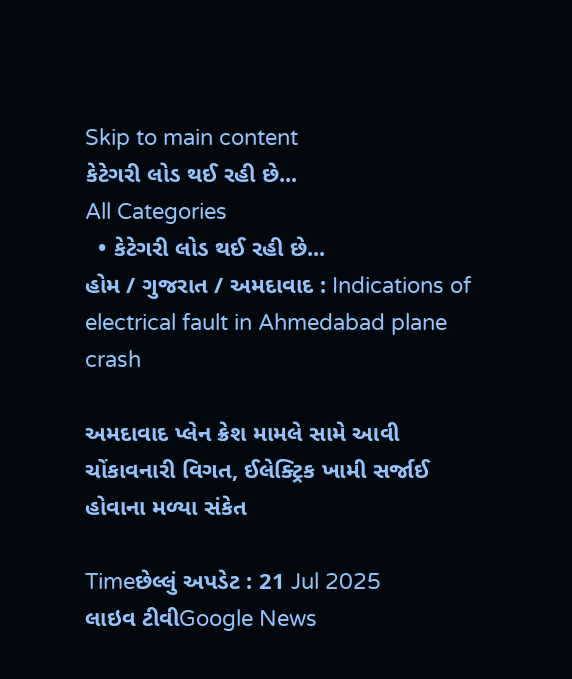Skip to main content
કેટેગરી લોડ થઈ રહી છે...
All Categories
  • કેટેગરી લોડ થઈ રહી છે...
હોમ / ગુજરાત / અમદાવાદ : Indications of electrical fault in Ahmedabad plane crash

અમદાવાદ પ્લેન ક્રેશ મામલે સામે આવી ચોંકાવનારી વિગત, ઈલેક્ટ્રિક ખામી સર્જાઈ હોવાના મળ્યા સંકેત

Timeછેલ્લું અપડેટ : 21 Jul 2025
લાઇવ ટીવીGoogle News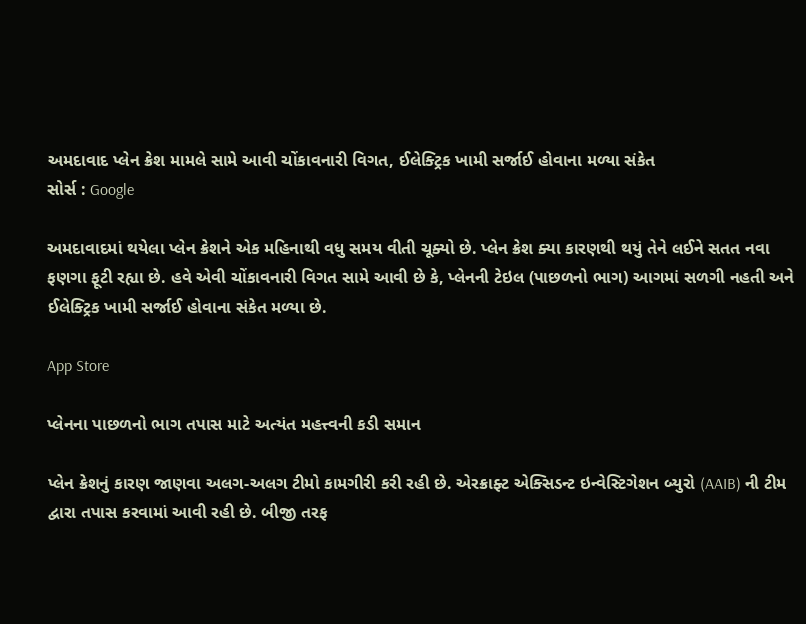અમદાવાદ પ્લેન ક્રેશ મામલે સામે આવી ચોંકાવનારી વિગત, ઈલેક્ટ્રિક ખામી સર્જાઈ હોવાના મળ્યા સંકેત
સોર્સ : Google

અમદાવાદમાં થયેલા પ્લેન ક્રેશને એક મહિનાથી વધુ સમય વીતી ચૂક્યો છે. પ્લેન ક્રેશ ક્યા કારણથી થયું તેને લઈને સતત નવા ફણગા ફૂટી રહ્યા છે. હવે એવી ચોંકાવનારી વિગત સામે આવી છે કે, પ્લેનની ટેઇલ (પાછળનો ભાગ) આગમાં સળગી નહતી અને ઈલેક્ટ્રિક ખામી સર્જાઈ હોવાના સંકેત મળ્યા છે.

App Store

પ્લેનના પાછળનો ભાગ તપાસ માટે અત્યંત મહત્ત્વની કડી સમાન

પ્લેન ક્રેશનું કારણ જાણવા અલગ-અલગ ટીમો કામગીરી કરી રહી છે. એરક્રાફ્ટ એક્સિડન્ટ ઇન્વેસ્ટિગેશન બ્યુરો (AAIB) ની ટીમ દ્વારા તપાસ કરવામાં આવી રહી છે. બીજી તરફ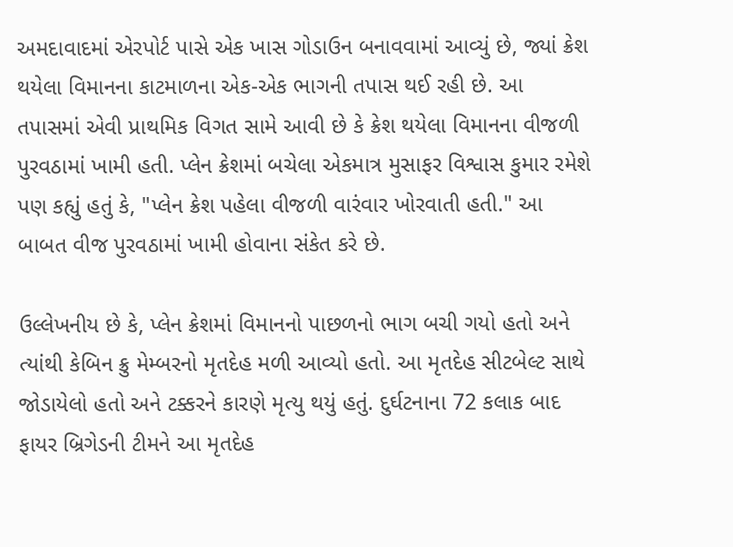અમદાવાદમાં એરપોર્ટ પાસે એક ખાસ ગોડાઉન બનાવવામાં આવ્યું છે, જ્યાં ક્રેશ થયેલા વિમાનના કાટમાળના એક-એક ભાગની તપાસ થઈ રહી છે. આ તપાસમાં એવી પ્રાથમિક વિગત સામે આવી છે કે ક્રેશ થયેલા વિમાનના વીજળી પુરવઠામાં ખામી હતી. પ્લેન ક્રેશમાં બચેલા એકમાત્ર મુસાફર વિશ્વાસ કુમાર રમેશે પણ કહ્યું હતું કે, "પ્લેન ક્રેશ પહેલા વીજળી વારંવાર ખોરવાતી હતી." આ બાબત વીજ પુરવઠામાં ખામી હોવાના સંકેત કરે છે.

ઉલ્લેખનીય છે કે, પ્લેન ક્રેશમાં વિમાનનો પાછળનો ભાગ બચી ગયો હતો અને ત્યાંથી કેબિન ક્રુ મેમ્બરનો મૃતદેહ મળી આવ્યો હતો. આ મૃતદેહ સીટબેલ્ટ સાથે જોડાયેલો હતો અને ટક્કરને કારણે મૃત્યુ થયું હતું. દુર્ઘટનાના 72 કલાક બાદ ફાયર બ્રિગેડની ટીમને આ મૃતદેહ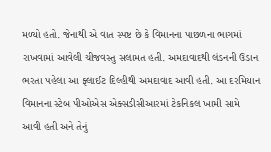મળ્યો હતો. જેનાથી એ વાત સ્પષ્ટ છે કે વિમાનના પાછળના ભાગમાં રાખવામાં આવેલી ચીજવસ્તુ સલામત હતી. અમદાવાદથી લંડનની ઉડાન ભરતા પહેલા આ ફ્લાઈટ દિલ્હીથી અમદાવાદ આવી હતી. આ દરમિયાન વિમાનના સ્ટેબ પીઓએસ એક્સડીસીઆરમાં ટેકનિકલ ખામી સામે આવી હતી અને તેનું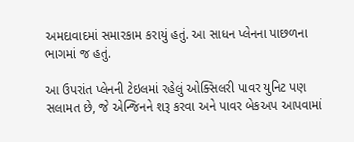અમદાવાદમાં સમારકામ કરાયું હતું. આ સાધન પ્લેનના પાછળના ભાગમાં જ હતું.

આ ઉપરાંત પ્લેનની ટેઇલમાં રહેલું ઓક્સિલરી પાવર યુનિટ પણ સલામત છે, જે એન્જિનને શરૂ કરવા અને પાવર બેકઅપ આપવામાં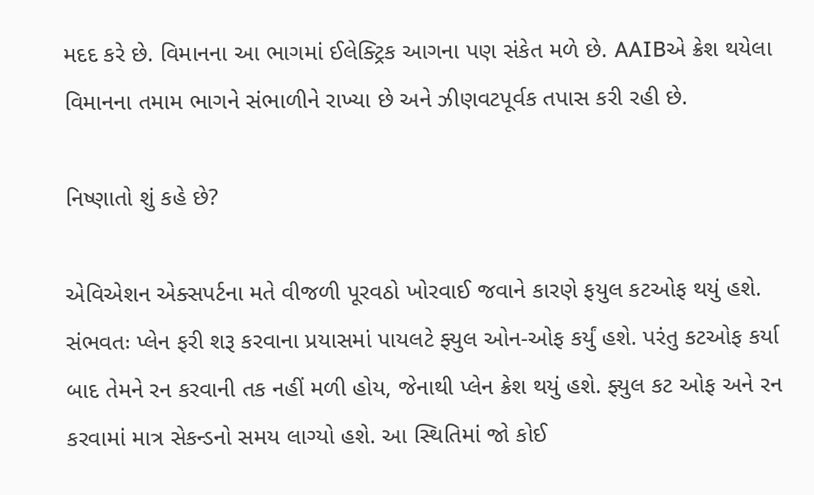મદદ કરે છે. વિમાનના આ ભાગમાં ઈલેક્ટ્રિક આગના પણ સંકેત મળે છે. AAIBએ ક્રેશ થયેલા વિમાનના તમામ ભાગને સંભાળીને રાખ્યા છે અને ઝીણવટપૂર્વક તપાસ કરી રહી છે.

નિષ્ણાતો શું કહે છે?

એવિએશન એક્સપર્ટના મતે વીજળી પૂરવઠો ખોરવાઈ જવાને કારણે ફયુલ કટઓફ થયું હશે. સંભવતઃ પ્લેન ફરી શરૂ કરવાના પ્રયાસમાં પાયલટે ફ્યુલ ઓન-ઓફ કર્યું હશે. પરંતુ કટઓફ કર્યા બાદ તેમને રન કરવાની તક નહીં મળી હોય, જેનાથી પ્લેન ક્રેશ થયું હશે. ફ્યુલ કટ ઓફ અને રન કરવામાં માત્ર સેકન્ડનો સમય લાગ્યો હશે. આ સ્થિતિમાં જો કોઈ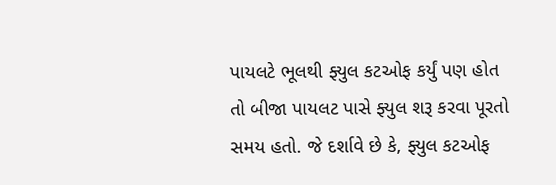પાયલટે ભૂલથી ફ્યુલ કટઓફ કર્યું પણ હોત તો બીજા પાયલટ પાસે ફ્યુલ શરૂ કરવા પૂરતો સમય હતો. જે દર્શાવે છે કે, ફ્યુલ કટઓફ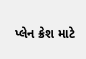પ્લેન ક્રેશ માટે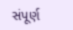સંપૂર્ણ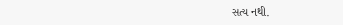સત્ય નથી.